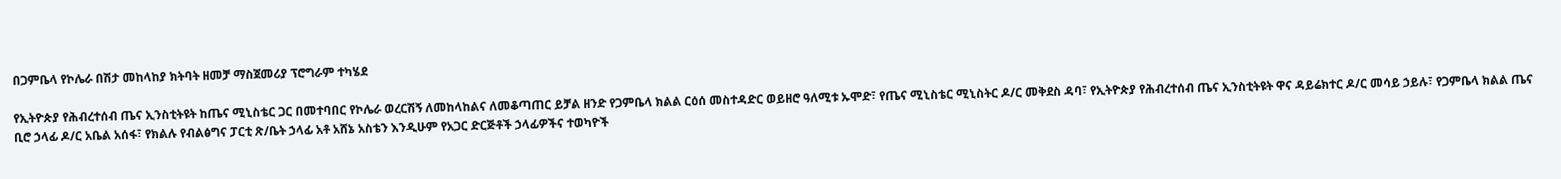በጋምቤላ የኮሌራ በሽታ መከላከያ ክትባት ዘመቻ ማስጀመሪያ ፕሮግራም ተካሄደ

የኢትዮጵያ የሕብረተሰብ ጤና ኢንስቲትዩት ከጤና ሚኒስቴር ጋር በመተባበር የኮሌራ ወረርሽኝ ለመከላከልና ለመቆጣጠር ይቻል ዘንድ የጋምቤላ ክልል ርዕሰ መስተዳድር ወይዘሮ ዓለሚቱ ኡሞድ፣ የጤና ሚኒስቴር ሚኒስትር ዶ/ር መቅደስ ዳባ፣ የኢትዮጵያ የሕብረተሰብ ጤና ኢንስቲትዩት ዋና ዳይሬክተር ዶ/ር መሳይ ኃይሉ፣ የጋምቤላ ክልል ጤና ቢሮ ኃላፊ ዶ/ር አቤል አሰፋ፣ የክልሉ የብልፅግና ፓርቲ ጽ/ቤት ኃላፊ አቶ አሸኔ አስቴን እንዲሁም የአጋር ድርጅቶች ኃላፊዎችና ተወካዮች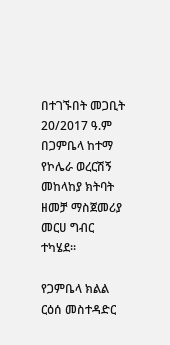በተገኙበት መጋቢት 20/2017 ዓ.ም በጋምቤላ ከተማ የኮሌራ ወረርሽኝ መከላከያ ክትባት ዘመቻ ማስጀመሪያ መርሀ ግብር ተካሄደ፡፡

የጋምቤላ ክልል ርዕሰ መስተዳድር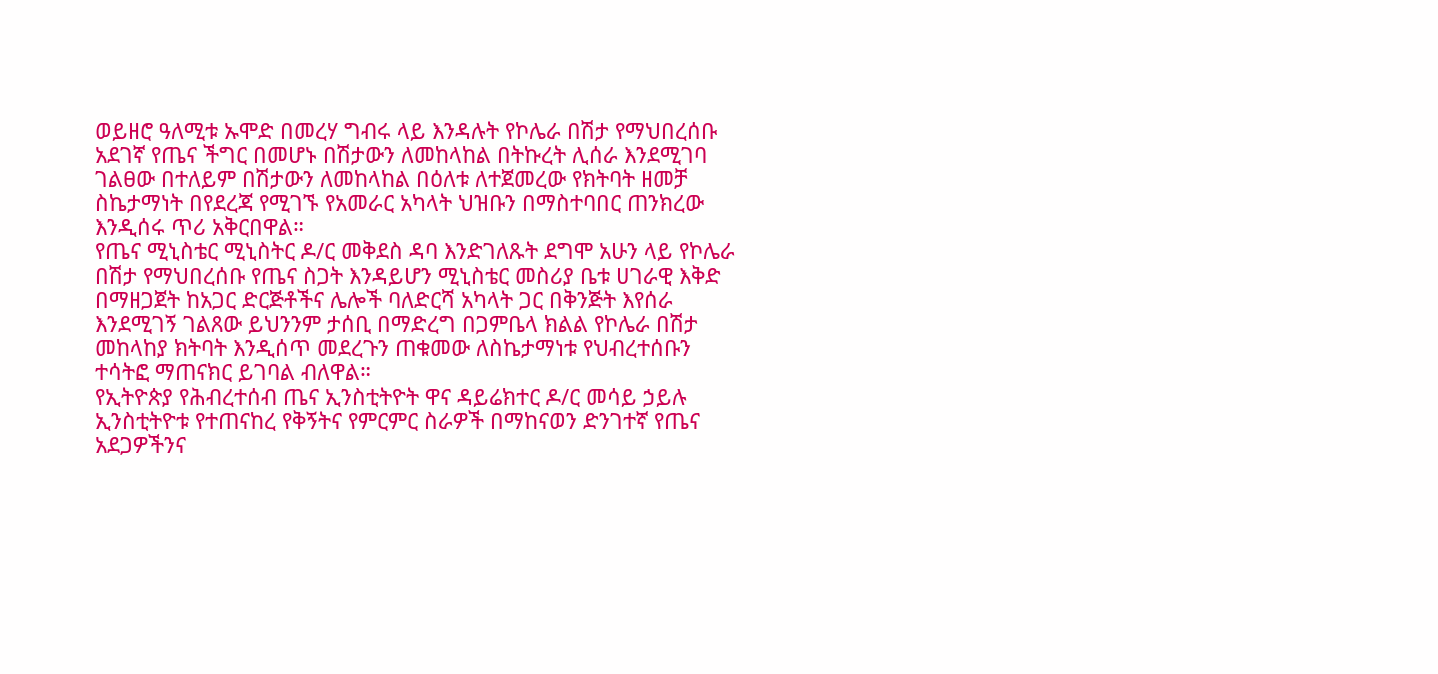ወይዘሮ ዓለሚቱ ኡሞድ በመረሃ ግብሩ ላይ እንዳሉት የኮሌራ በሽታ የማህበረሰቡ አደገኛ የጤና ችግር በመሆኑ በሽታውን ለመከላከል በትኩረት ሊሰራ እንደሚገባ ገልፀው በተለይም በሽታውን ለመከላከል በዕለቱ ለተጀመረው የክትባት ዘመቻ ስኬታማነት በየደረጃ የሚገኙ የአመራር አካላት ህዝቡን በማስተባበር ጠንክረው እንዲሰሩ ጥሪ አቅርበዋል።
የጤና ሚኒስቴር ሚኒስትር ዶ/ር መቅደስ ዳባ እንድገለጹት ደግሞ አሁን ላይ የኮሌራ በሽታ የማህበረሰቡ የጤና ስጋት እንዳይሆን ሚኒስቴር መስሪያ ቤቱ ሀገራዊ እቅድ በማዘጋጀት ከአጋር ድርጅቶችና ሌሎች ባለድርሻ አካላት ጋር በቅንጅት እየሰራ እንደሚገኝ ገልጸው ይህንንም ታሰቢ በማድረግ በጋምቤላ ክልል የኮሌራ በሽታ መከላከያ ክትባት እንዲሰጥ መደረጉን ጠቁመው ለስኬታማነቱ የህብረተሰቡን ተሳትፎ ማጠናክር ይገባል ብለዋል።
የኢትዮጵያ የሕብረተሰብ ጤና ኢንስቲትዮት ዋና ዳይሬክተር ዶ/ር መሳይ ኃይሉ ኢንስቲትዮቱ የተጠናከረ የቅኝትና የምርምር ስራዎች በማከናወን ድንገተኛ የጤና አደጋዎችንና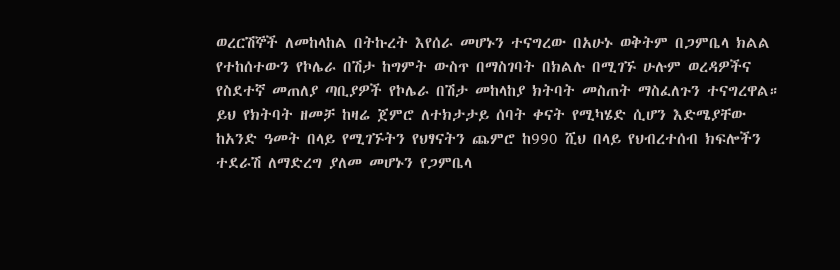ወረርሽኞች ለመከላከል በትኩረት እየሰራ መሆኑን ተናግረው በአሁኑ ወቅትም በጋምቤላ ክልል የተከሰተውን የኮሌራ በሽታ ከግምት ውስጥ በማስገባት በክልሉ በሚገኙ ሁሉም ወረዳዎችና የስደተኛ መጠለያ ጣቢያዎች የኮሌራ በሽታ መከላከያ ክትባት መስጠት ማስፈለጉን ተናግረዋል።
ይህ የክትባት ዘመቻ ከዛሬ ጀምሮ ለተክታታይ ሰባት ቀናት የሚካሄድ ሲሆን እድሜያቸው ከአንድ ዓመት በላይ የሚገኙትን የህፃናትን ጨምሮ ከ990 ሺህ በላይ የህብረተሰብ ክፍሎችን ተደራሽ ለማድረግ ያለመ መሆኑን የጋምቤላ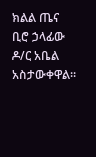ክልል ጤና ቢሮ ኃላፊው ዶ/ር አቤል አስታውቀዋል።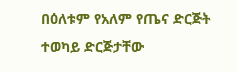በዕለቱም የአለም የጤና ድርጅት ተወካይ ድርጅታቸው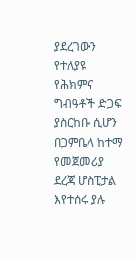ያደረገውን የተለያዩ የሕክምና ግብዓቶች ድጋፍ ያስርከቡ ሲሆን በጋምቤላ ከተማ የመጀመሪያ ደረጃ ሆስፒታል እየተሰሩ ያሉ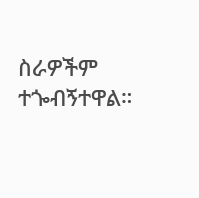ስራዎችም ተጐብኝተዋል።